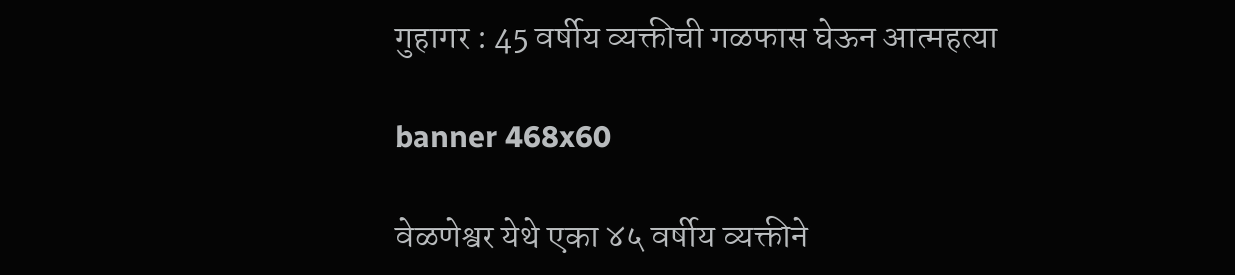गुहागर : 45 वर्षीय व्यक्तीची गळफास घेऊन आत्महत्या

banner 468x60

वेळणेश्वर येथे एका ४५ वर्षीय व्यक्तीने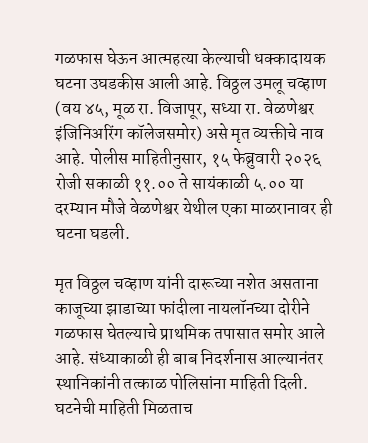गळफास घेऊन आत्महत्या केल्याची धक्कादायक घटना उघडकीस आली आहे. विठ्ठल उमलू चव्हाण (वय ४५, मूळ रा. विजापूर, सध्या रा. वेळणेश्वर इंजिनिअरिंग कॉलेजसमोर) असे मृत व्यक्तीचे नाव आहे. पोलीस माहितीनुसार, १५ फेब्रुवारी २०२६ रोजी सकाळी ११.०० ते सायंकाळी ५.०० या दरम्यान मौजे वेळणेश्वर येथील एका माळरानावर ही घटना घडली.

मृत विठ्ठल चव्हाण यांनी दारूच्या नशेत असताना काजूच्या झाडाच्या फांदीला नायलॉनच्या दोरीने गळफास घेतल्याचे प्राथमिक तपासात समोर आले आहे. संध्याकाळी ही बाब निदर्शनास आल्यानंतर स्थानिकांनी तत्काळ पोलिसांना माहिती दिली. घटनेची माहिती मिळताच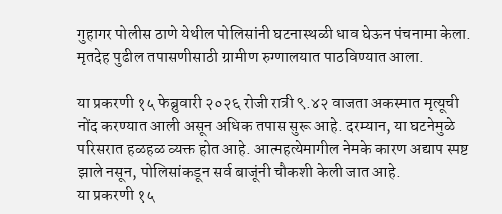गुहागर पोलीस ठाणे येथील पोलिसांनी घटनास्थळी धाव घेऊन पंचनामा केला. मृतदेह पुढील तपासणीसाठी ग्रामीण रुग्णालयात पाठविण्यात आला.

या प्रकरणी १५ फेब्रुवारी २०२६ रोजी रात्री ९.४२ वाजता अकस्मात मृत्यूची नोंद करण्यात आली असून अधिक तपास सुरू आहे. दरम्यान, या घटनेमुळे परिसरात हळहळ व्यक्त होत आहे. आत्महत्येमागील नेमके कारण अद्याप स्पष्ट झाले नसून, पोलिसांकडून सर्व बाजूंनी चौकशी केली जात आहे.
या प्रकरणी १५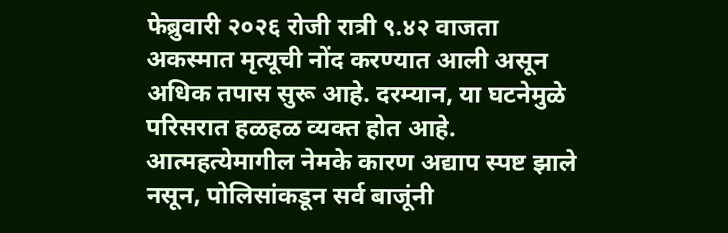फेब्रुवारी २०२६ रोजी रात्री ९.४२ वाजता अकस्मात मृत्यूची नोंद करण्यात आली असून अधिक तपास सुरू आहे. दरम्यान, या घटनेमुळे परिसरात हळहळ व्यक्त होत आहे. आत्महत्येमागील नेमके कारण अद्याप स्पष्ट झाले नसून, पोलिसांकडून सर्व बाजूंनी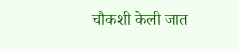चौकशी केली जात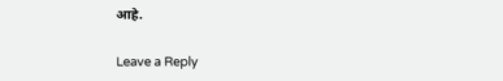आहे.

Leave a Reply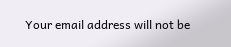Your email address will not be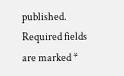published. Required fields are marked *